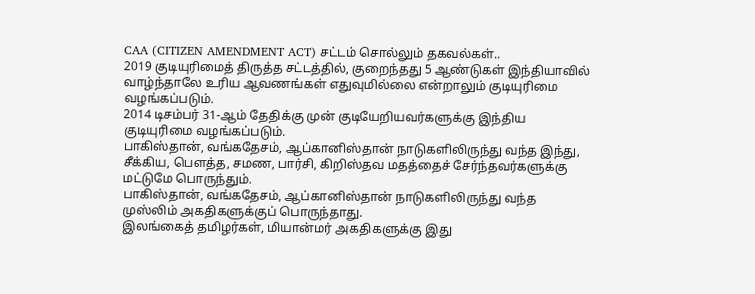CAA (CITIZEN AMENDMENT ACT) சட்டம் சொல்லும் தகவல்கள்..
2019 குடியுரிமைத் திருத்த சட்டத்தில், குறைந்தது 5 ஆண்டுகள் இந்தியாவில் வாழ்ந்தாலே உரிய ஆவணங்கள் எதுவுமில்லை என்றாலும் குடியுரிமை வழங்கப்படும்.
2014 டிசம்பர் 31-ஆம் தேதிக்கு முன் குடியேறியவர்களுக்கு இந்திய குடியுரிமை வழங்கப்படும்.
பாகிஸ்தான், வங்கதேசம், ஆப்கானிஸ்தான் நாடுகளிலிருந்து வந்த இந்து, சீக்கிய, பௌத்த, சமண, பார்சி, கிறிஸ்தவ மதத்தைச் சேர்ந்தவர்களுக்கு மட்டுமே பொருந்தும்.
பாகிஸ்தான், வங்கதேசம், ஆப்கானிஸ்தான் நாடுகளிலிருந்து வந்த முஸ்லிம் அகதிகளுக்குப் பொருந்தாது.
இலங்கைத் தமிழர்கள், மியான்மர் அகதிகளுக்கு இது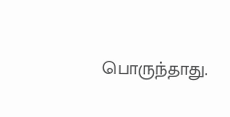பொருந்தாது.